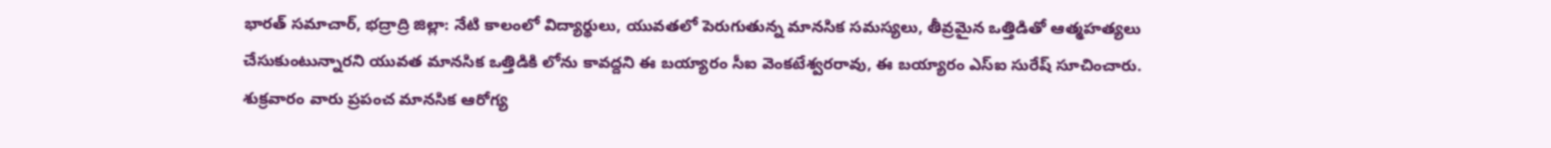భారత్ సమాచార్, భద్రాద్రి జిల్లా: నేటి కాలంలో విద్యార్థులు, యువతలో పెరుగుతున్న మానసిక సమస్యలు, తీవ్రమైన ఒత్తిడితో ఆత్మహత్యలు చేసుకుంటున్నారని యువత మానసిక ఒత్తిడికి లోను కావద్దని ఈ బయ్యారం సీఐ వెంకటేశ్వరరావు, ఈ బయ్యారం ఎస్ఐ సురేష్ సూచించారు. శుక్రవారం వారు ప్రపంచ మానసిక ఆరోగ్య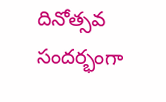దినోత్సవ సందర్భంగా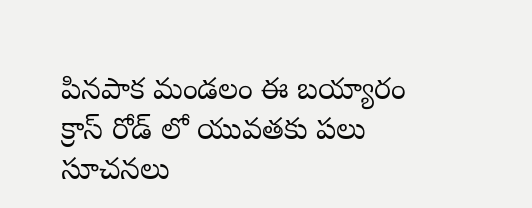పినపాక మండలం ఈ బయ్యారం క్రాస్ రోడ్ లో యువతకు పలు సూచనలు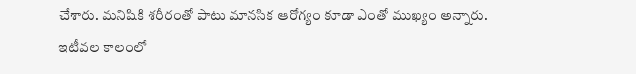చేశారు. మనిషికి శరీరంతో పాటు మానసిక ఆరోగ్యం కూడా ఎంతో ముఖ్యం అన్నారు. ఇటీవల కాలంలో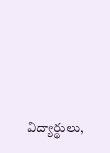విద్యార్థులు,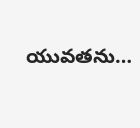యువతను…